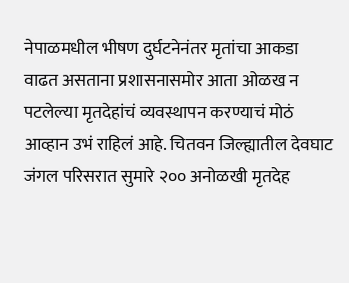नेपाळमधील भीषण दुर्घटनेनंतर मृतांचा आकडा वाढत असताना प्रशासनासमोर आता ओळख न पटलेल्या मृतदेहांचं व्यवस्थापन करण्याचं मोठं आव्हान उभं राहिलं आहे. चितवन जिल्ह्यातील देवघाट जंगल परिसरात सुमारे २०० अनोळखी मृतदेह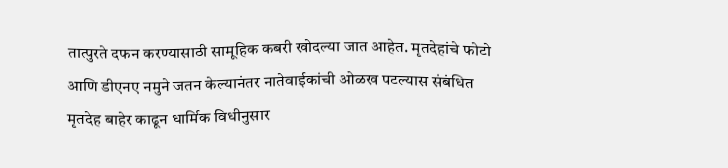तात्पुरते दफन करण्यासाठी सामूहिक कबरी खोदल्या जात आहेत. मृतदेहांचे फोटो आणि डीएनए नमुने जतन केल्यानंतर नातेवाईकांची ओळख पटल्यास संबंधित मृतदेह बाहेर काढून धार्मिक विधीनुसार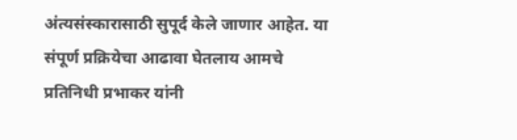अंत्यसंस्कारासाठी सुपूर्द केले जाणार आहेत. या संपूर्ण प्रक्रियेचा आढावा घेतलाय आमचे प्रतिनिधी प्रभाकर यांनी